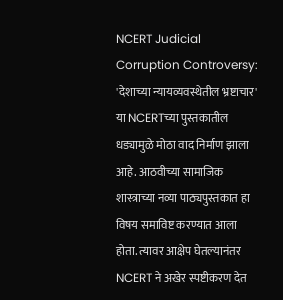NCERT Judicial Corruption Controversy: 'देशाच्या न्यायव्यवस्थेतील भ्रष्टाचार' या NCERTच्या पुस्तकातील धड्यामुळे मोठा वाद निर्माण झाला आहे. आठवीच्या सामाजिक शास्त्राच्या नव्या पाठ्यपुस्तकात हा विषय समाविष्ट करण्यात आला होता. त्यावर आक्षेप घेतल्यानंतर NCERT ने अखेर स्पष्टीकरण देत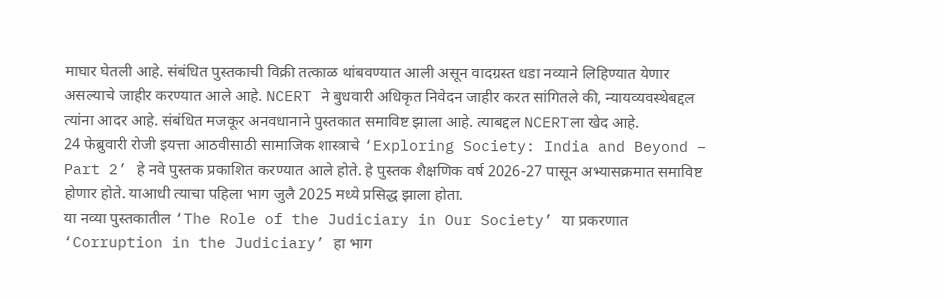माघार घेतली आहे. संबंधित पुस्तकाची विक्री तत्काळ थांबवण्यात आली असून वादग्रस्त धडा नव्याने लिहिण्यात येणार असल्याचे जाहीर करण्यात आले आहे. NCERT ने बुधवारी अधिकृत निवेदन जाहीर करत सांगितले की, न्यायव्यवस्थेबद्दल त्यांना आदर आहे. संबंधित मजकूर अनवधानाने पुस्तकात समाविष्ट झाला आहे. त्याबद्दल NCERTला खेद आहे.
24 फेब्रुवारी रोजी इयत्ता आठवीसाठी सामाजिक शास्त्राचे ‘Exploring Society: India and Beyond – Part 2’ हे नवे पुस्तक प्रकाशित करण्यात आले होते. हे पुस्तक शैक्षणिक वर्ष 2026-27 पासून अभ्यासक्रमात समाविष्ट होणार होते. याआधी त्याचा पहिला भाग जुलै 2025 मध्ये प्रसिद्ध झाला होता.
या नव्या पुस्तकातील ‘The Role of the Judiciary in Our Society’ या प्रकरणात ‘Corruption in the Judiciary’ हा भाग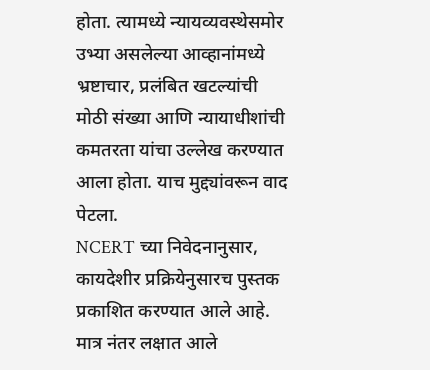होता. त्यामध्ये न्यायव्यवस्थेसमोर उभ्या असलेल्या आव्हानांमध्ये भ्रष्टाचार, प्रलंबित खटल्यांची मोठी संख्या आणि न्यायाधीशांची कमतरता यांचा उल्लेख करण्यात आला होता. याच मुद्द्यांवरून वाद पेटला.
NCERT च्या निवेदनानुसार, कायदेशीर प्रक्रियेनुसारच पुस्तक प्रकाशित करण्यात आले आहे. मात्र नंतर लक्षात आले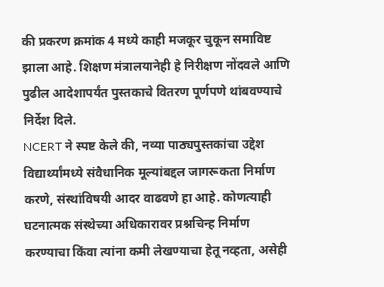की प्रकरण क्रमांक 4 मध्ये काही मजकूर चुकून समाविष्ट झाला आहे. शिक्षण मंत्रालयानेही हे निरीक्षण नोंदवले आणि पुढील आदेशापर्यंत पुस्तकाचे वितरण पूर्णपणे थांबवण्याचे निर्देश दिले.
NCERT ने स्पष्ट केले की, नव्या पाठ्यपुस्तकांचा उद्देश विद्यार्थ्यांमध्ये संवैधानिक मूल्यांबद्दल जागरूकता निर्माण करणे, संस्थांविषयी आदर वाढवणे हा आहे. कोणत्याही घटनात्मक संस्थेच्या अधिकारावर प्रश्नचिन्ह निर्माण करण्याचा किंवा त्यांना कमी लेखण्याचा हेतू नव्हता, असेही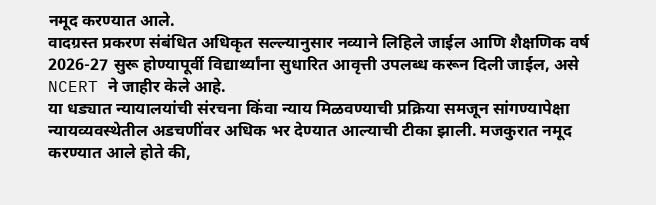नमूद करण्यात आले.
वादग्रस्त प्रकरण संबंधित अधिकृत सल्ल्यानुसार नव्याने लिहिले जाईल आणि शैक्षणिक वर्ष 2026-27 सुरू होण्यापूर्वी विद्यार्थ्यांना सुधारित आवृत्ती उपलब्ध करून दिली जाईल, असे NCERT ने जाहीर केले आहे.
या धड्यात न्यायालयांची संरचना किंवा न्याय मिळवण्याची प्रक्रिया समजून सांगण्यापेक्षा न्यायव्यवस्थेतील अडचणींवर अधिक भर देण्यात आल्याची टीका झाली. मजकुरात नमूद करण्यात आले होते की,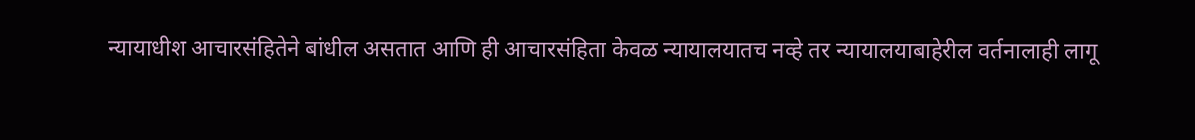न्यायाधीश आचारसंहितेने बांधील असतात आणि ही आचारसंहिता केवळ न्यायालयातच नव्हे तर न्यायालयाबाहेरील वर्तनालाही लागू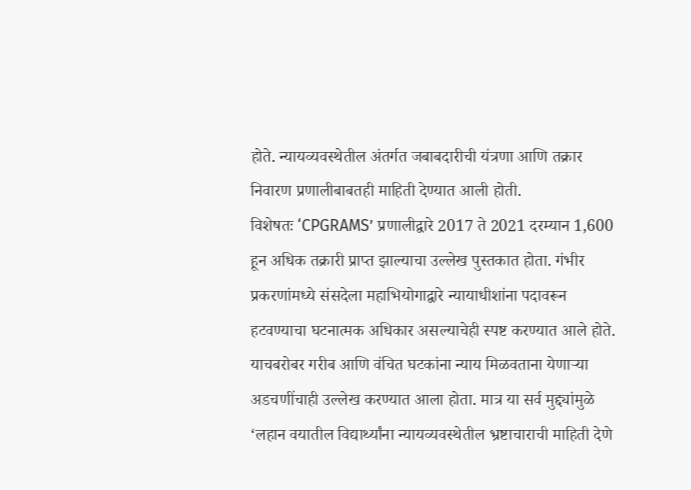होते. न्यायव्यवस्थेतील अंतर्गत जबाबदारीची यंत्रणा आणि तक्रार निवारण प्रणालीबाबतही माहिती देण्यात आली होती.
विशेषतः ‘CPGRAMS’ प्रणालीद्वारे 2017 ते 2021 दरम्यान 1,600 हून अधिक तक्रारी प्राप्त झाल्याचा उल्लेख पुस्तकात होता. गंभीर प्रकरणांमध्ये संसदेला महाभियोगाद्वारे न्यायाधीशांना पदावरून हटवण्याचा घटनात्मक अधिकार असल्याचेही स्पष्ट करण्यात आले होते.
याचबरोबर गरीब आणि वंचित घटकांना न्याय मिळवताना येणाऱ्या अडचणींचाही उल्लेख करण्यात आला होता. मात्र या सर्व मुद्द्यांमुळे ‘लहान वयातील विद्यार्थ्यांना न्यायव्यवस्थेतील भ्रष्टाचाराची माहिती देणे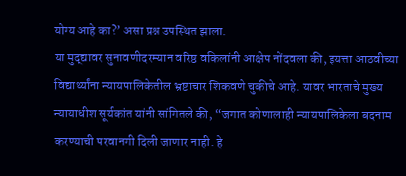योग्य आहे का?’ असा प्रश्न उपस्थित झाला.
या मुद्द्यावर सुनावणीदरम्यान वरिष्ठ वकिलांनी आक्षेप नोंदवला की, इयत्ता आठवीच्या विद्यार्थ्यांना न्यायपालिकेतील भ्रष्टाचार शिकवणे चुकीचे आहे. यावर भारताचे मुख्य न्यायाधीश सूर्यकांत यांनी सांगितले की, “जगात कोणालाही न्यायपालिकेला बदनाम करण्याची परवानगी दिली जाणार नाही. हे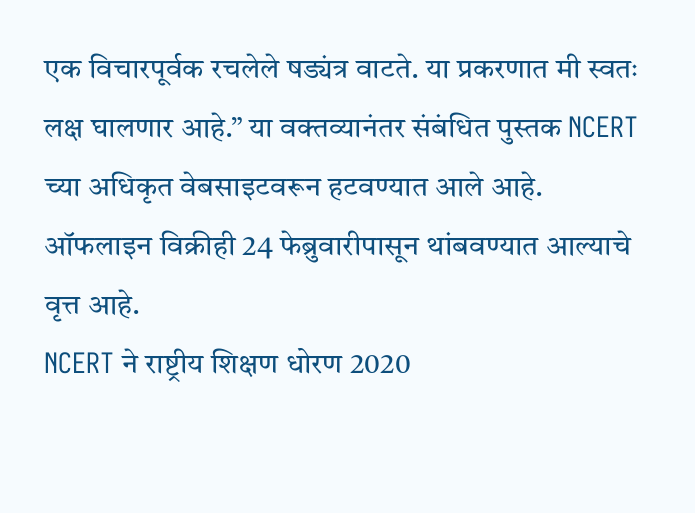एक विचारपूर्वक रचलेले षड्यंत्र वाटते. या प्रकरणात मी स्वतः लक्ष घालणार आहे.” या वक्तव्यानंतर संबंधित पुस्तक NCERT च्या अधिकृत वेबसाइटवरून हटवण्यात आले आहे. ऑफलाइन विक्रीही 24 फेब्रुवारीपासून थांबवण्यात आल्याचे वृत्त आहे.
NCERT ने राष्ट्रीय शिक्षण धोरण 2020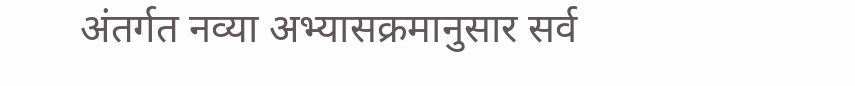अंतर्गत नव्या अभ्यासक्रमानुसार सर्व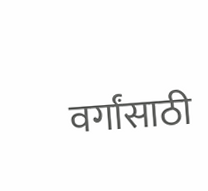वर्गांसाठी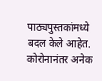पाठ्यपुस्तकांमध्ये बदल केले आहेत. कोरोनानंतर अनेक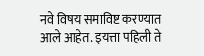नवे विषय समाविष्ट करण्यात आले आहेत. इयत्ता पहिली ते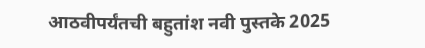आठवीपर्यंतची बहुतांश नवी पुस्तके 2025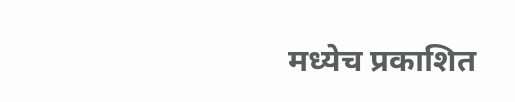मध्येच प्रकाशित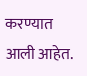करण्यात आली आहेत.